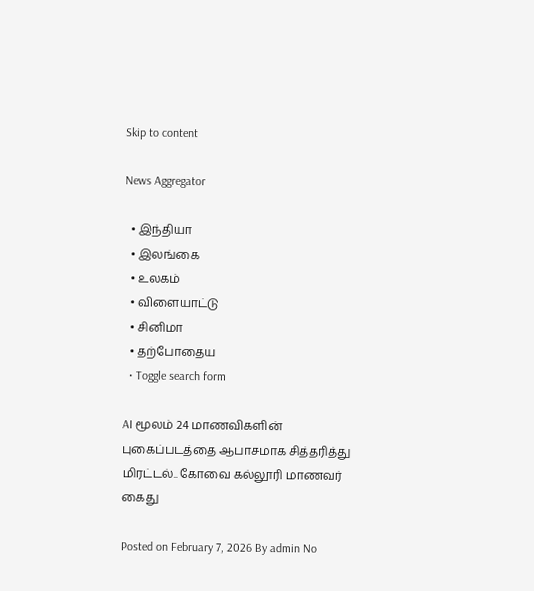Skip to content

News Aggregator

  • இந்தியா
  • இலங்கை
  • உலகம்
  • விளையாட்டு
  • சினிமா
  • தற்போதைய
  • Toggle search form

AI மூலம் 24 மாணவிகளின் புகைப்படத்தை ஆபாசமாக சித்தரித்து மிரட்டல்.. கோவை கல்லூரி மாணவர் கைது

Posted on February 7, 2026 By admin No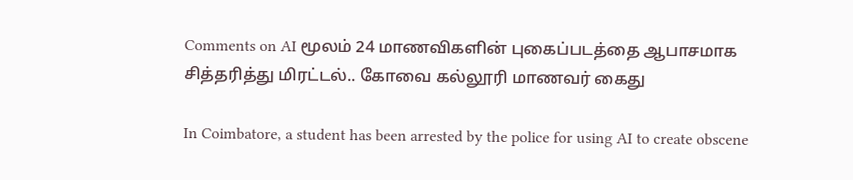Comments on AI மூலம் 24 மாணவிகளின் புகைப்படத்தை ஆபாசமாக சித்தரித்து மிரட்டல்.. கோவை கல்லூரி மாணவர் கைது

In Coimbatore, a student has been arrested by the police for using AI to create obscene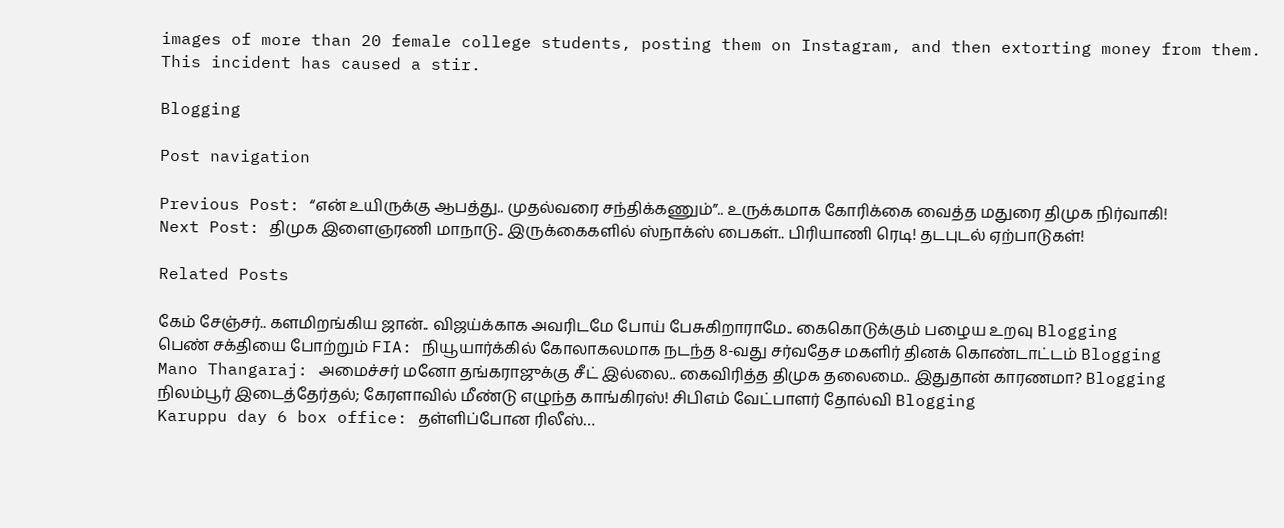images of more than 20 female college students, posting them on Instagram, and then extorting money from them. This incident has caused a stir.

Blogging

Post navigation

Previous Post: “என் உயிருக்கு ஆபத்து.. முதல்வரை சந்திக்கணும்”.. உருக்கமாக கோரிக்கை வைத்த மதுரை திமுக நிர்வாகி!
Next Post: திமுக இளைஞரணி மாநாடு.. இருக்கைகளில் ஸ்நாக்ஸ் பைகள்.. பிரியாணி ரெடி! தடபுடல் ஏற்பாடுகள்!

Related Posts

கேம் சேஞ்சர்.. களமிறங்கிய ஜான்.. விஜய்க்காக அவரிடமே போய் பேசுகிறாராமே.. கைகொடுக்கும் பழைய உறவு Blogging
பெண் சக்தியை போற்றும் FIA: நியூயார்க்கில் கோலாகலமாக நடந்த 8-வது சர்வதேச மகளிர் தினக் கொண்டாட்டம் Blogging
Mano Thangaraj: அமைச்சர் மனோ தங்கராஜுக்கு சீட் இல்லை.. கைவிரித்த திமுக தலைமை.. இதுதான் காரணமா? Blogging
நிலம்பூர் இடைத்தேர்தல்; கேரளாவில் மீண்டு எழுந்த காங்கிரஸ்! சிபிஎம் வேட்பாளர் தோல்வி Blogging
Karuppu day 6 box office: தள்ளிப்போன ரிலீஸ்…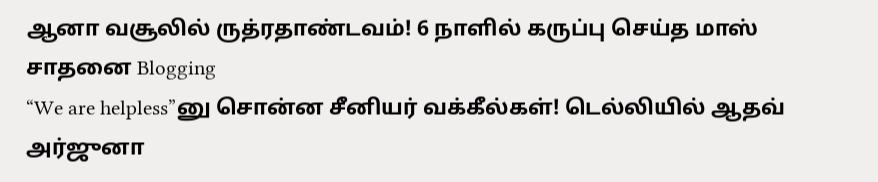ஆனா வசூலில் ருத்ரதாண்டவம்! 6 நாளில் கருப்பு செய்த மாஸ் சாதனை Blogging
“We are helpless”னு சொன்ன சீனியர் வக்கீல்கள்! டெல்லியில் ஆதவ் அர்ஜுனா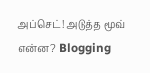அப்செட்! அடுத்த மூவ் என்ன? Blogging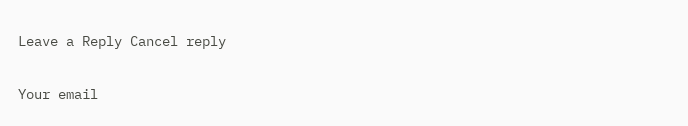Leave a Reply Cancel reply

Your email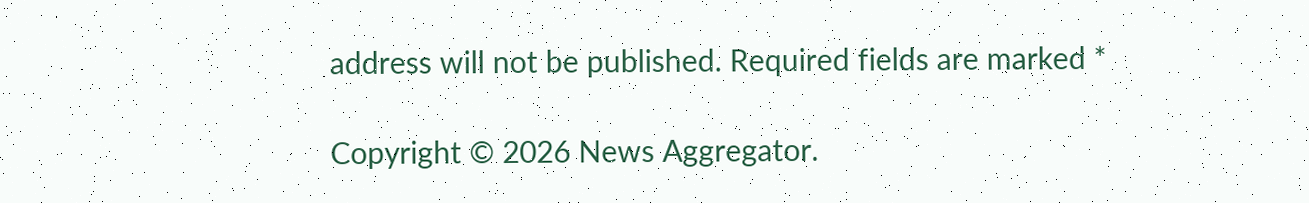address will not be published. Required fields are marked *

Copyright © 2026 News Aggregator.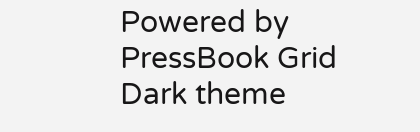Powered by PressBook Grid Dark theme